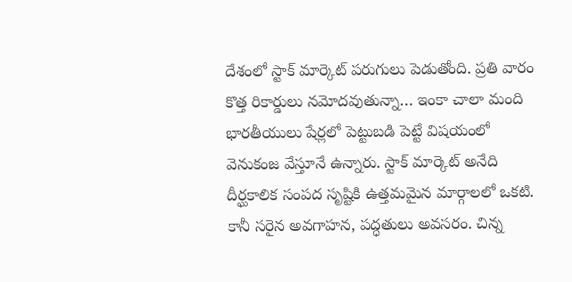దేశంలో స్టాక్ మార్కెట్ పరుగులు పెడుతోంది. ప్రతి వారం కొత్త రికార్డులు నమోదవుతున్నా… ఇంకా చాలా మంది భారతీయులు షేర్లలో పెట్టుబడి పెట్టే విషయంలో వెనుకంజ వేస్తూనే ఉన్నారు. స్టాక్ మార్కెట్ అనేది దీర్ఘకాలిక సంపద సృష్టికి ఉత్తమమైన మార్గాలలో ఒకటి. కానీ సరైన అవగాహన, పద్ధతులు అవసరం. చిన్న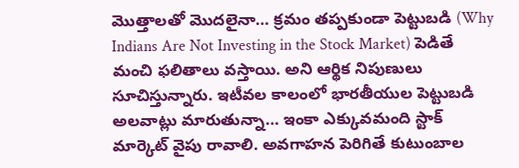మొత్తాలతో మొదలైనా… క్రమం తప్పకుండా పెట్టుబడి (Why Indians Are Not Investing in the Stock Market) పెడితే మంచి ఫలితాలు వస్తాయి. అని ఆర్థిక నిపుణులు సూచిస్తున్నారు. ఇటీవల కాలంలో భారతీయుల పెట్టుబడి అలవాట్లు మారుతున్నా… ఇంకా ఎక్కువమంది స్టాక్ మార్కెట్ వైపు రావాలి. అవగాహన పెరిగితే కుటుంబాల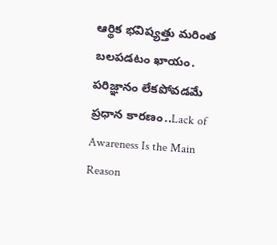ఆర్థిక భవిష్యత్తు మరింత బలపడటం ఖాయం.
పరిజ్ఞానం లేకపోవడమే ప్రధాన కారణం..Lack of Awareness Is the Main Reason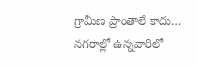గ్రామీణ ప్రాంతాలే కాదు… నగరాల్లో ఉన్నవారిలో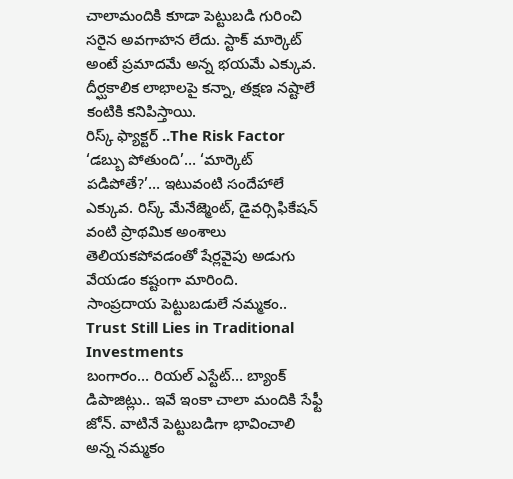చాలామందికి కూడా పెట్టుబడి గురించి సరైన అవగాహన లేదు. స్టాక్ మార్కెట్ అంటే ప్రమాదమే అన్న భయమే ఎక్కువ. దీర్ఘకాలిక లాభాలపై కన్నా, తక్షణ నష్టాలే కంటికి కనిపిస్తాయి.
రిస్క్ ఫ్యాక్టర్ ..The Risk Factor
‘డబ్బు పోతుంది’… ‘మార్కెట్ పడిపోతే?’… ఇటువంటి సందేహాలే ఎక్కువ. రిస్క్ మేనేజ్మెంట్, డైవర్సిఫికేషన్ వంటి ప్రాథమిక అంశాలు తెలియకపోవడంతో షేర్లవైపు అడుగు వేయడం కష్టంగా మారింది.
సాంప్రదాయ పెట్టుబడులే నమ్మకం.. Trust Still Lies in Traditional Investments
బంగారం… రియల్ ఎస్టేట్… బ్యాంక్ డిపాజిట్లు.. ఇవే ఇంకా చాలా మందికి సేఫ్టీ జోన్. వాటినే పెట్టుబడిగా భావించాలి అన్న నమ్మకం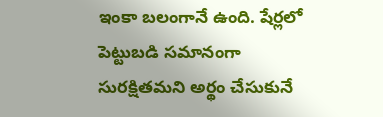ఇంకా బలంగానే ఉంది. షేర్లలో పెట్టుబడి సమానంగా సురక్షితమని అర్థం చేసుకునే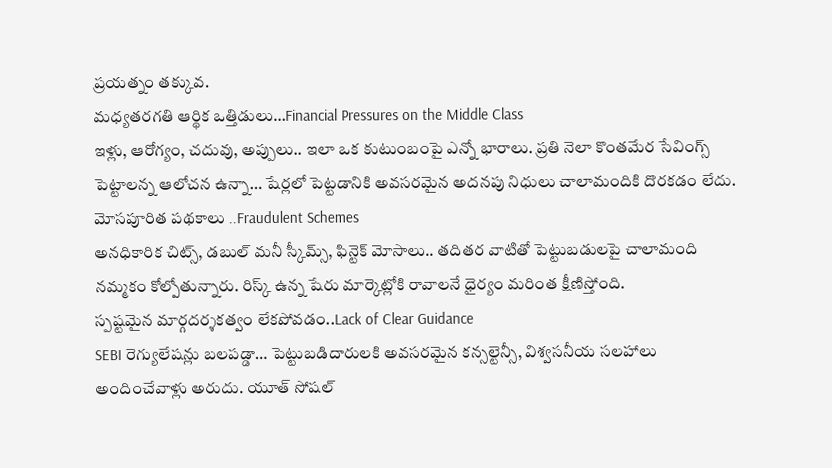ప్రయత్నం తక్కువ.
మధ్యతరగతి ఆర్థిక ఒత్తిడులు…Financial Pressures on the Middle Class
ఇళ్లు, ఆరోగ్యం, చదువు, అప్పులు.. ఇలా ఒక కుటుంబంపై ఎన్నో భారాలు. ప్రతి నెలా కొంతమేర సేవింగ్స్ పెట్టాలన్న ఆలోచన ఉన్నా… షేర్లలో పెట్టడానికి అవసరమైన అదనపు నిధులు చాలామందికి దొరకడం లేదు.
మోసపూరిత పథకాలు ..Fraudulent Schemes
అనధికారిక చిట్స్, డబుల్ మనీ స్కీమ్స్, ఫిన్టెక్ మోసాలు.. తదితర వాటితో పెట్టుబడులపై చాలామంది నమ్మకం కోల్పోతున్నారు. రిస్క్ ఉన్న షేరు మార్కెట్లోకి రావాలనే ధైర్యం మరింత క్షీణిస్తోంది.
స్పష్టమైన మార్గదర్శకత్వం లేకపోవడం..Lack of Clear Guidance
SEBI రెగ్యులేషన్లు బలపడ్డా… పెట్టుబడిదారులకి అవసరమైన కన్సల్టెన్సీ, విశ్వసనీయ సలహాలు అందించేవాళ్లు అరుదు. యూత్ సోషల్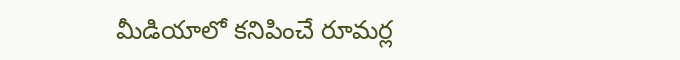మీడియాలో కనిపించే రూమర్ల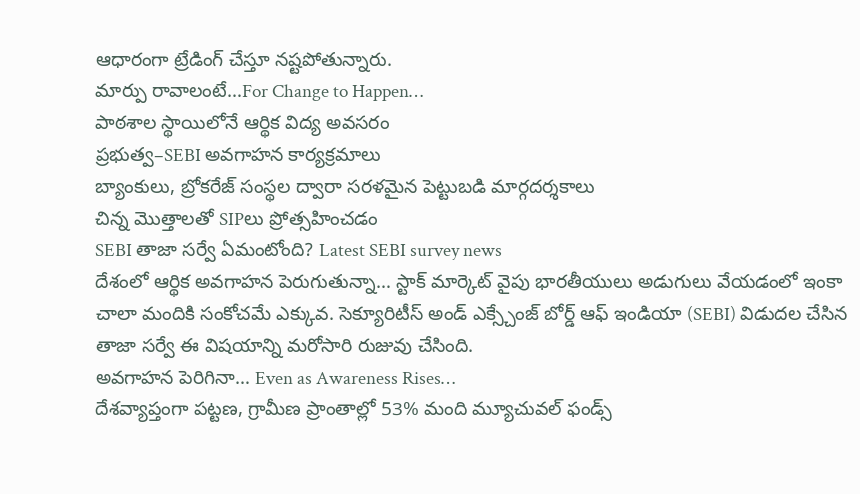ఆధారంగా ట్రేడింగ్ చేస్తూ నష్టపోతున్నారు.
మార్పు రావాలంటే…For Change to Happen…
పాఠశాల స్థాయిలోనే ఆర్థిక విద్య అవసరం
ప్రభుత్వ–SEBI అవగాహన కార్యక్రమాలు
బ్యాంకులు, బ్రోకరేజ్ సంస్థల ద్వారా సరళమైన పెట్టుబడి మార్గదర్శకాలు
చిన్న మొత్తాలతో SIPలు ప్రోత్సహించడం
SEBI తాజా సర్వే ఏమంటోంది? Latest SEBI survey news
దేశంలో ఆర్థిక అవగాహన పెరుగుతున్నా… స్టాక్ మార్కెట్ వైపు భారతీయులు అడుగులు వేయడంలో ఇంకా చాలా మందికి సంకోచమే ఎక్కువ. సెక్యూరిటీస్ అండ్ ఎక్స్చేంజ్ బోర్డ్ ఆఫ్ ఇండియా (SEBI) విడుదల చేసిన తాజా సర్వే ఈ విషయాన్ని మరోసారి రుజువు చేసింది.
అవగాహన పెరిగినా… Even as Awareness Rises…
దేశవ్యాప్తంగా పట్టణ, గ్రామీణ ప్రాంతాల్లో 53% మంది మ్యూచువల్ ఫండ్స్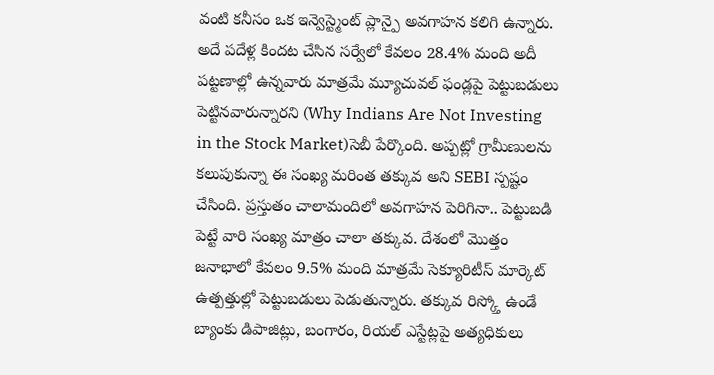వంటి కనీసం ఒక ఇన్వెస్ట్మెంట్ ప్లాన్పై అవగాహన కలిగి ఉన్నారు. అదే పదేళ్ల కిందట చేసిన సర్వేలో కేవలం 28.4% మంది అదీ పట్టణాల్లో ఉన్నవారు మాత్రమే మ్యూచువల్ ఫండ్లపై పెట్టుబడులు పెట్టినవారున్నారని (Why Indians Are Not Investing in the Stock Market)సెబీ పేర్కొంది. అప్పట్లో గ్రామీణులను కలుపుకున్నా ఈ సంఖ్య మరింత తక్కువ అని SEBI స్పష్టం చేసింది. ప్రస్తుతం చాలామందిలో అవగాహన పెరిగినా.. పెట్టుబడి పెట్టే వారి సంఖ్య మాత్రం చాలా తక్కువ. దేశంలో మొత్తం జనాభాలో కేవలం 9.5% మంది మాత్రమే సెక్యూరిటీస్ మార్కెట్ ఉత్పత్తుల్లో పెట్టుబడులు పెడుతున్నారు. తక్కువ రిస్క్తో ఉండే బ్యాంకు డిపాజిట్లు, బంగారం, రియల్ ఎస్టేట్లపై అత్యధికులు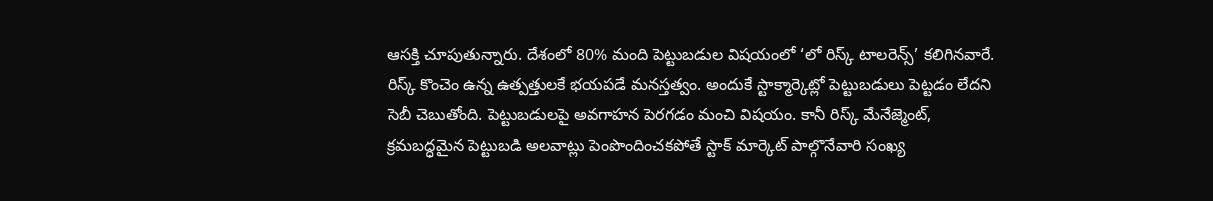ఆసక్తి చూపుతున్నారు. దేశంలో 80% మంది పెట్టుబడుల విషయంలో ‘లో రిస్క్ టాలరెన్స్’ కలిగినవారే. రిస్క్ కొంచెం ఉన్న ఉత్పత్తులకే భయపడే మనస్తత్వం. అందుకే స్టాక్మార్కెట్లో పెట్టుబడులు పెట్టడం లేదని సెబీ చెబుతోంది. పెట్టుబడులపై అవగాహన పెరగడం మంచి విషయం. కానీ రిస్క్ మేనేజ్మెంట్, క్రమబద్ధమైన పెట్టుబడి అలవాట్లు పెంపొందించకపోతే స్టాక్ మార్కెట్ పాల్గొనేవారి సంఖ్య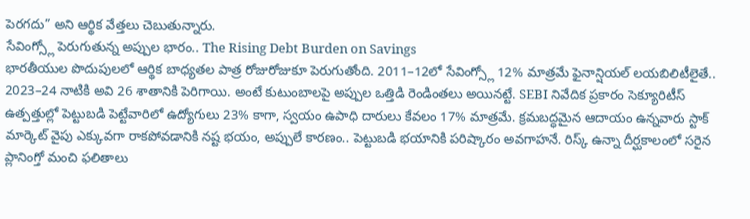పెరగదు” అని ఆర్థిక వేత్తలు చెబుతున్నారు.
సేవింగ్స్లో పెరుగుతున్న అప్పుల భారం.. The Rising Debt Burden on Savings
భారతీయుల పొదుపులలో ఆర్థిక బాధ్యతల పాత్ర రోజురోజుకూ పెరుగుతోంది. 2011–12లో సేవింగ్స్లో 12% మాత్రమే ఫైనాన్షియల్ లయబిలిటీలైతే.. 2023–24 నాటికి అవి 26 శాతానికి పెరిగాయి. అంటే కుటుంబాలపై అప్పుల ఒత్తిడి రెండింతలు అయినట్టే. SEBI నివేదిక ప్రకారం సెక్యూరిటీస్ ఉత్పత్తుల్లో పెట్టుబడి పెట్టేవారిలో ఉద్యోగులు 23% కాగా, స్వయం ఉపాధి దారులు కేవలం 17% మాత్రమే. క్రమబద్ధమైన ఆదాయం ఉన్నవారు స్టాక్ మార్కెట్ వైపు ఎక్కువగా రాకపోవడానికి నష్ట భయం, అప్పులే కారణం.. పెట్టుబడి భయానికి పరిష్కారం అవగాహనే. రిస్క్ ఉన్నా దీర్ఘకాలంలో సరైన ప్లానింగ్తో మంచి ఫలితాలు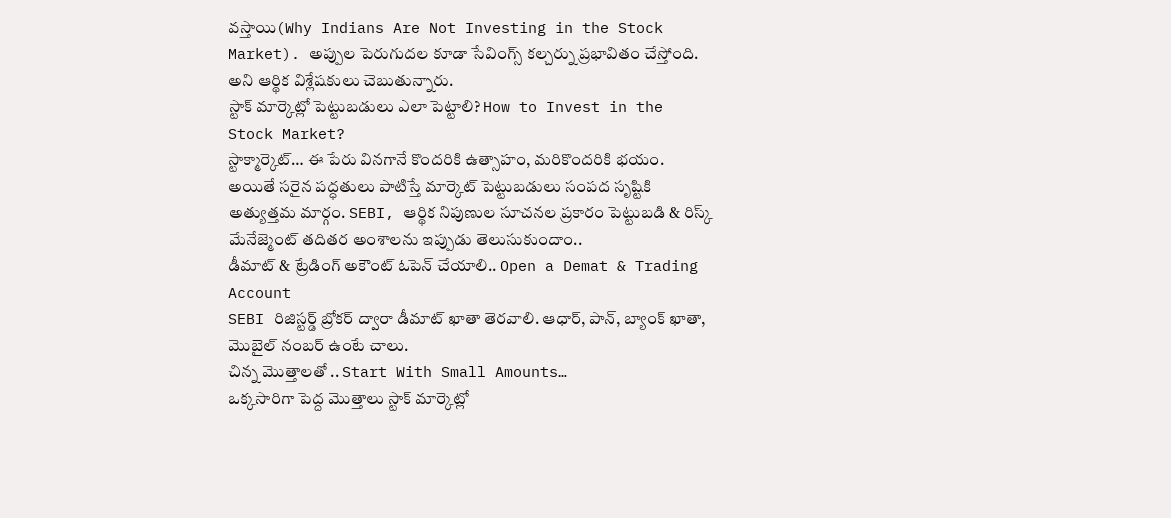వస్తాయి(Why Indians Are Not Investing in the Stock Market). అప్పుల పెరుగుదల కూడా సేవింగ్స్ కల్చర్ను ప్రభావితం చేస్తోంది. అని ఆర్థిక విశ్లేషకులు చెబుతున్నారు.
స్టాక్ మార్కెట్లో పెట్టుబడులు ఎలా పెట్టాలి? How to Invest in the Stock Market?
స్టాక్మార్కెట్… ఈ పేరు వినగానే కొందరికి ఉత్సాహం, మరికొందరికి భయం. అయితే సరైన పద్ధతులు పాటిస్తే మార్కెట్ పెట్టుబడులు సంపద సృష్టికి అత్యుత్తమ మార్గం. SEBI, ఆర్థిక నిపుణుల సూచనల ప్రకారం పెట్టుబడి & రిస్క్ మేనేజ్మెంట్ తదితర అంశాలను ఇప్పుడు తెలుసుకుందాం..
డీమాట్ & ట్రేడింగ్ అకౌంట్ ఓపెన్ చేయాలి.. Open a Demat & Trading Account
SEBI రిజిస్టర్డ్ బ్రోకర్ ద్వారా డీమాట్ ఖాతా తెరవాలి. ఆధార్, పాన్, బ్యాంక్ ఖాతా, మొబైల్ నంబర్ ఉంటే చాలు.
చిన్న మొత్తాలతో .. Start With Small Amounts…
ఒక్కసారిగా పెద్ద మొత్తాలు స్టాక్ మార్కెట్లో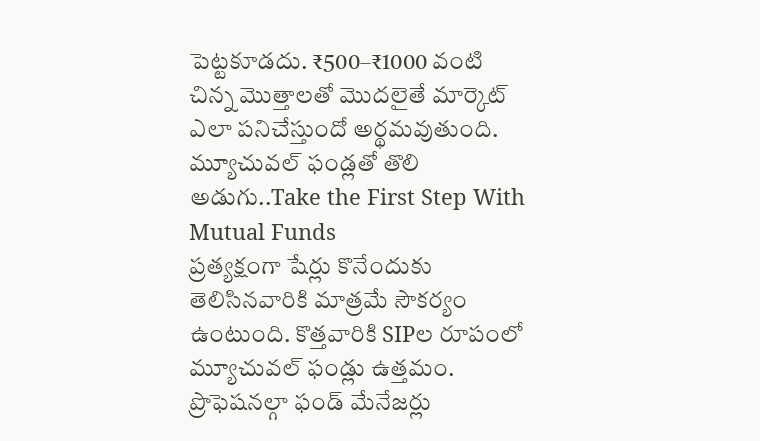పెట్టకూడదు. ₹500–₹1000 వంటి చిన్న మొత్తాలతో మొదలైతే మార్కెట్ ఎలా పనిచేస్తుందో అర్థమవుతుంది.
మ్యూచువల్ ఫండ్లతో తొలి అడుగు..Take the First Step With Mutual Funds
ప్రత్యక్షంగా షేర్లు కొనేందుకు తెలిసినవారికి మాత్రమే సౌకర్యం ఉంటుంది. కొత్తవారికి SIPల రూపంలో మ్యూచువల్ ఫండ్లు ఉత్తమం. ప్రొఫెషనల్గా ఫండ్ మేనేజర్లు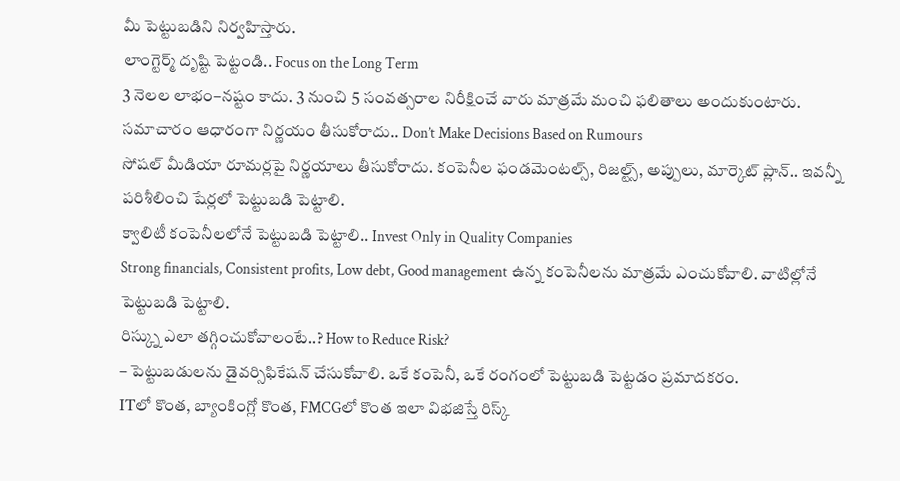మీ పెట్టుబడిని నిర్వహిస్తారు.
లాంగ్టెర్మ్ దృష్టి పెట్టండి.. Focus on the Long Term
3 నెలల లాభం–నష్టం కాదు. 3 నుంచి 5 సంవత్సరాల నిరీక్షించే వారు మాత్రమే మంచి ఫలితాలు అందుకుంటారు.
సమాచారం ఆధారంగా నిర్ణయం తీసుకోరాదు.. Don’t Make Decisions Based on Rumours
సోషల్ మీడియా రూమర్లపై నిర్ణయాలు తీసుకోరాదు. కంపెనీల ఫండమెంటల్స్, రిజల్ట్స్, అప్పులు, మార్కెట్ ప్లాన్.. ఇవన్నీ పరిశీలించి షేర్లలో పెట్టుబడి పెట్టాలి.
క్వాలిటీ కంపెనీలలోనే పెట్టుబడి పెట్టాలి.. Invest Only in Quality Companies
Strong financials, Consistent profits, Low debt, Good management ఉన్న కంపెనీలను మాత్రమే ఎంచుకోవాలి. వాటిల్లోనే పెట్టుబడి పెట్టాలి.
రిస్క్ను ఎలా తగ్గించుకోవాలంటే..? How to Reduce Risk?
– పెట్టుబడులను డైవర్సిఫికేషన్ చేసుకోవాలి. ఒకే కంపెనీ, ఒకే రంగంలో పెట్టుబడి పెట్టడం ప్రమాదకరం.
ITలో కొంత, బ్యాంకింగ్లో కొంత, FMCGలో కొంత ఇలా విభజిస్తే రిస్క్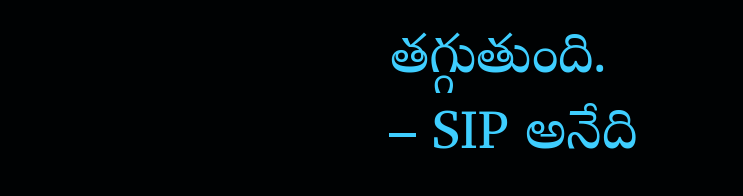తగ్గుతుంది.
– SIP అనేది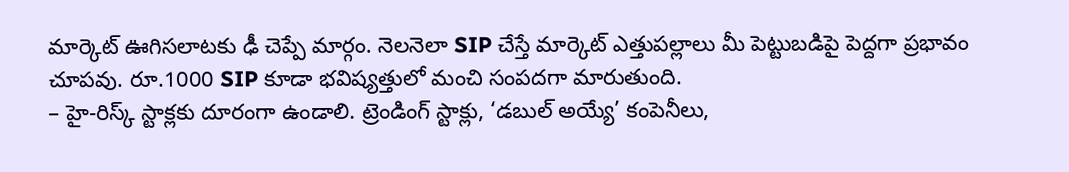మార్కెట్ ఊగిసలాటకు ఢీ చెప్పే మార్గం. నెలనెలా SIP చేస్తే మార్కెట్ ఎత్తుపల్లాలు మీ పెట్టుబడిపై పెద్దగా ప్రభావం చూపవు. రూ.1000 SIP కూడా భవిష్యత్తులో మంచి సంపదగా మారుతుంది.
– హై-రిస్క్ స్టాక్లకు దూరంగా ఉండాలి. ట్రెండింగ్ స్టాక్లు, ‘డబుల్ అయ్యే’ కంపెనీలు,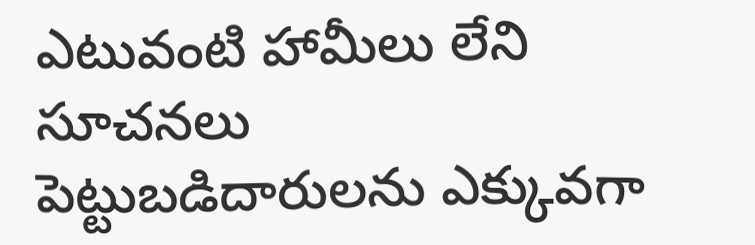ఎటువంటి హామీలు లేని సూచనలు పెట్టుబడిదారులను ఎక్కువగా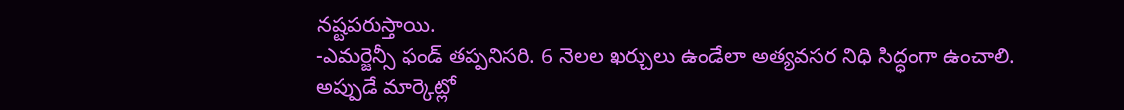నష్టపరుస్తాయి.
-ఎమర్జెన్సీ ఫండ్ తప్పనిసరి. 6 నెలల ఖర్చులు ఉండేలా అత్యవసర నిధి సిద్ధంగా ఉంచాలి. అప్పుడే మార్కెట్లో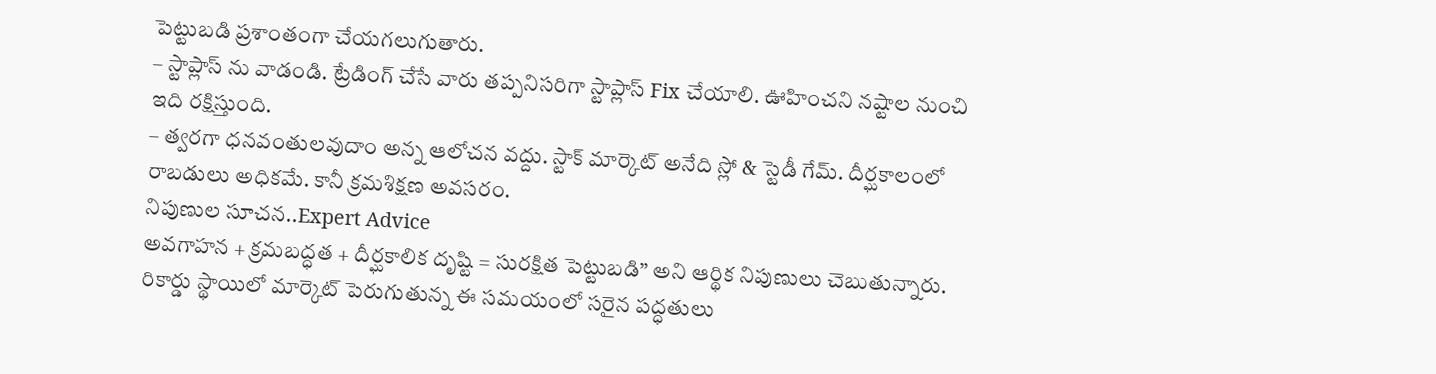పెట్టుబడి ప్రశాంతంగా చేయగలుగుతారు.
– స్టాప్లాస్ ను వాడండి. ట్రేడింగ్ చేసే వారు తప్పనిసరిగా స్టాప్లాస్ Fix చేయాలి. ఊహించని నష్టాల నుంచి ఇది రక్షిస్తుంది.
– త్వరగా ధనవంతులవుదాం అన్న ఆలోచన వద్దు. స్టాక్ మార్కెట్ అనేది స్లో & స్టెడీ గేమ్. దీర్ఘకాలంలో రాబడులు అధికమే. కానీ క్రమశిక్షణ అవసరం.
నిపుణుల సూచన..Expert Advice
అవగాహన + క్రమబద్ధత + దీర్ఘకాలిక దృష్టి = సురక్షిత పెట్టుబడి” అని ఆర్థిక నిపుణులు చెబుతున్నారు.
రికార్డు స్థాయిలో మార్కెట్ పెరుగుతున్న ఈ సమయంలో సరైన పద్ధతులు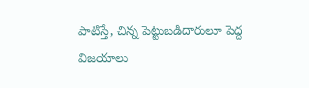పాటిస్తే, చిన్న పెట్టుబడిదారులూ పెద్ద విజయాలు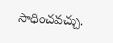సాధించవచ్చు.